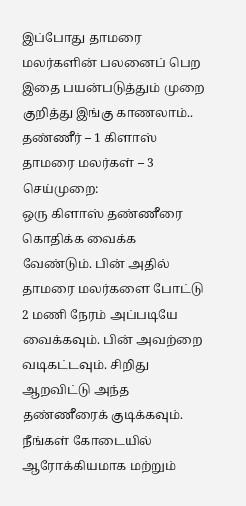இப்போது தாமரை மலர்களின் பலனைப் பெற இதை பயன்படுத்தும் முறை குறித்து இங்கு காணலாம்..
தண்ணீர் – 1 கிளாஸ்
தாமரை மலர்கள் – 3
செய்முறை:
ஒரு கிளாஸ் தண்ணீரை கொதிக்க வைக்க வேண்டும். பின் அதில் தாமரை மலர்களை போட்டு 2 மணி நேரம் அப்படியே வைக்கவும். பின் அவற்றை வடிகட்டவும். சிறிது ஆறவிட்டு அந்த தண்ணீரைக் குடிக்கவும். நீங்கள் கோடையில் ஆரோக்கியமாக மற்றும்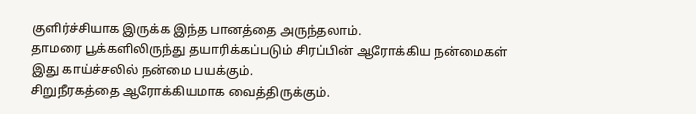குளிர்ச்சியாக இருக்க இந்த பானத்தை அருந்தலாம்.
தாமரை பூக்களிலிருந்து தயாரிக்கப்படும் சிரப்பின் ஆரோக்கிய நன்மைகள்
இது காய்ச்சலில் நன்மை பயக்கும்.
சிறுநீரகத்தை ஆரோக்கியமாக வைத்திருக்கும்.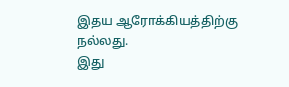இதய ஆரோக்கியத்திற்கு நல்லது.
இது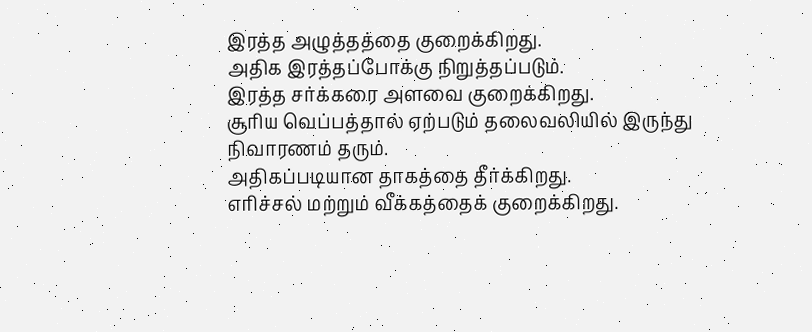இரத்த அழுத்தத்தை குறைக்கிறது.
அதிக இரத்தப்போக்கு நிறுத்தப்படும்.
இரத்த சர்க்கரை அளவை குறைக்கிறது.
சூரிய வெப்பத்தால் ஏற்படும் தலைவலியில் இருந்து நிவாரணம் தரும்.
அதிகப்படியான தாகத்தை தீர்க்கிறது.
எரிச்சல் மற்றும் வீக்கத்தைக் குறைக்கிறது.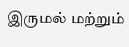இருமல் மற்றும்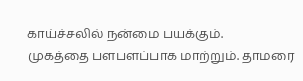காய்ச்சலில் நன்மை பயக்கும்.
முகத்தை பளபளப்பாக மாற்றும். தாமரை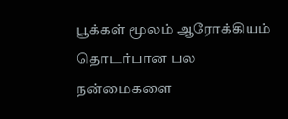பூக்கள் மூலம் ஆரோக்கியம் தொடர்பான பல நன்மைகளை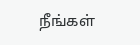நீங்கள்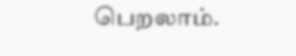பெறலாம்.